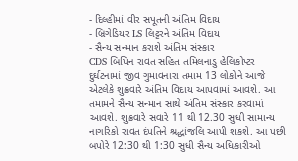- દિલ્હીમાં વીર સપૂતની અંતિમ વિદાય
- બ્રિગેડિયર LS લિટ્ટરને અંતિમ વિદાય
- સૈન્ય સન્માન કરાશે અંતિમ સંસ્કાર
CDS બિપિન રાવત સહિત તમિલનાડુ હેલિકોપ્ટર દુર્ઘટનામાં જીવ ગુમાવનારા તમામ 13 લોકોને આજે એટલેકે શુક્રવારે અંતિમ વિદાય આપવામાં આવશે. આ તમામને સૈન્ય સન્માન સાથે અંતિમ સંસ્કાર કરવામાં આવશે. શુક્રવારે સવારે 11 થી 12.30 સુધી સામાન્ય નાગરિકો રાવત દંપતિને શ્રદ્ધાંજલિ આપી શકશે. આ પછી બપોરે 12:30 થી 1:30 સુધી સૈન્ય અધિકારીઓ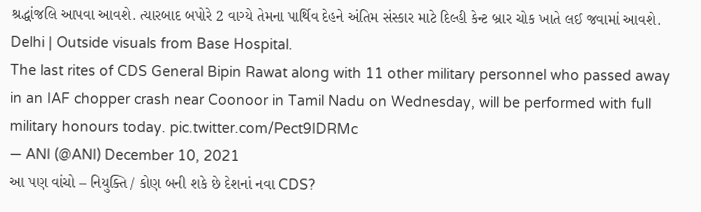શ્રદ્ધાંજલિ આપવા આવશે. ત્યારબાદ બપોરે 2 વાગ્યે તેમના પાર્થિવ દેહને અંતિમ સંસ્કાર માટે દિલ્હી કેન્ટ બ્રાર ચોક ખાતે લઈ જવામાં આવશે.
Delhi | Outside visuals from Base Hospital.
The last rites of CDS General Bipin Rawat along with 11 other military personnel who passed away in an IAF chopper crash near Coonoor in Tamil Nadu on Wednesday, will be performed with full military honours today. pic.twitter.com/Pect9IDRMc
— ANI (@ANI) December 10, 2021
આ પણ વાંચો – નિયુક્તિ / કોણ બની શકે છે દેશનાં નવા CDS?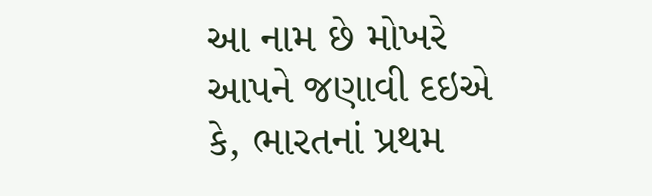આ નામ છે મોખરે
આપને જણાવી દઇએ કે, ભારતનાં પ્રથમ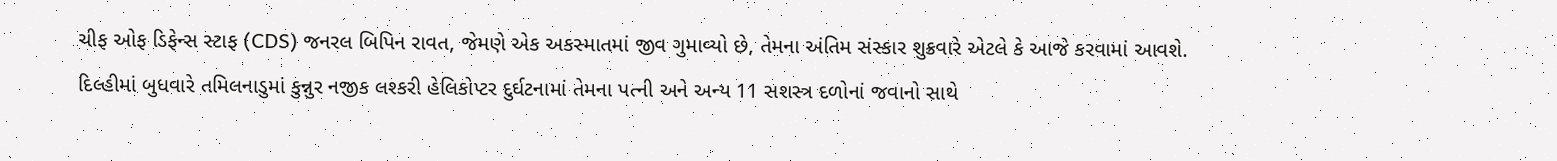ચીફ ઓફ ડિફેન્સ સ્ટાફ (CDS) જનરલ બિપિન રાવત, જેમણે એક અકસ્માતમાં જીવ ગુમાવ્યો છે, તેમના અંતિમ સંસ્કાર શુક્રવારે એટલે કે આજે કરવામાં આવશે. દિલ્હીમાં બુધવારે તમિલનાડુમાં કુન્નુર નજીક લશ્કરી હેલિકોપ્ટર દુર્ઘટનામાં તેમના પત્ની અને અન્ય 11 સશસ્ત્ર દળોનાં જવાનો સાથે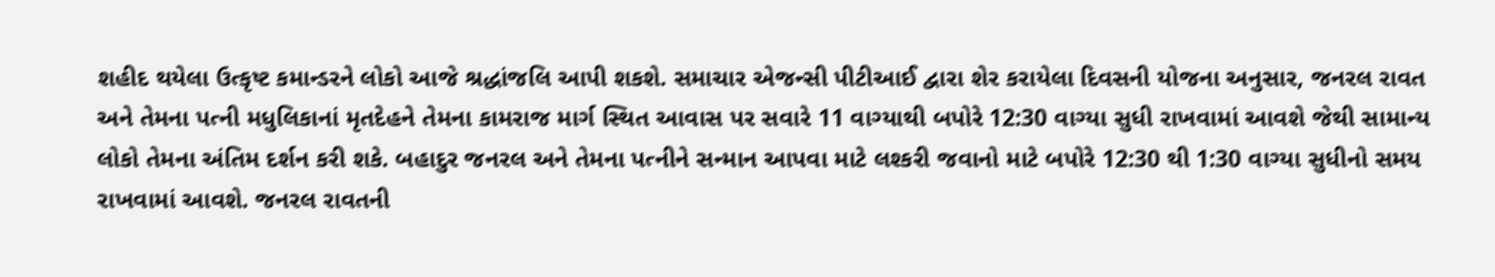શહીદ થયેલા ઉત્કૃષ્ટ કમાન્ડરને લોકો આજે શ્રદ્ધાંજલિ આપી શકશે. સમાચાર એજન્સી પીટીઆઈ દ્વારા શેર કરાયેલા દિવસની યોજના અનુસાર, જનરલ રાવત અને તેમના પત્ની મધુલિકાનાં મૃતદેહને તેમના કામરાજ માર્ગ સ્થિત આવાસ પર સવારે 11 વાગ્યાથી બપોરે 12:30 વાગ્યા સુધી રાખવામાં આવશે જેથી સામાન્ય લોકો તેમના અંતિમ દર્શન કરી શકે. બહાદુર જનરલ અને તેમના પત્નીને સન્માન આપવા માટે લશ્કરી જવાનો માટે બપોરે 12:30 થી 1:30 વાગ્યા સુધીનો સમય રાખવામાં આવશે. જનરલ રાવતની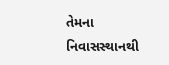તેમના નિવાસસ્થાનથી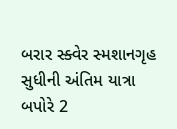બરાર સ્ક્વેર સ્મશાનગૃહ સુધીની અંતિમ યાત્રા બપોરે 2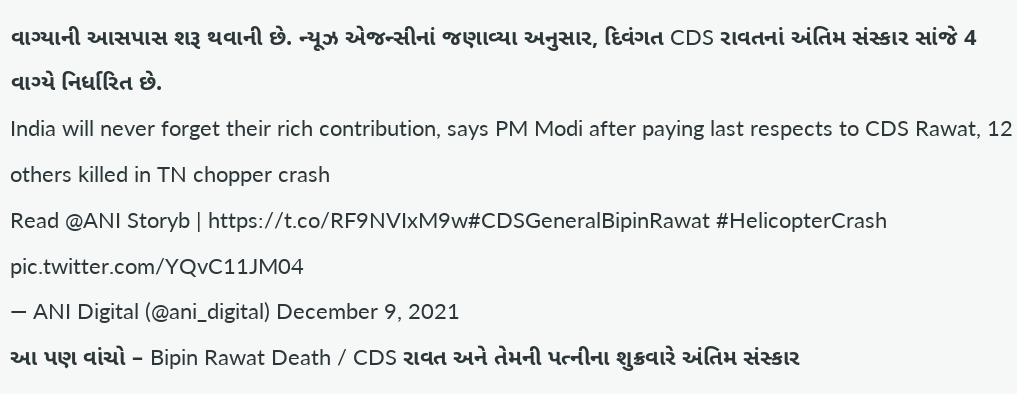વાગ્યાની આસપાસ શરૂ થવાની છે. ન્યૂઝ એજન્સીનાં જણાવ્યા અનુસાર, દિવંગત CDS રાવતનાં અંતિમ સંસ્કાર સાંજે 4 વાગ્યે નિર્ધારિત છે.
India will never forget their rich contribution, says PM Modi after paying last respects to CDS Rawat, 12 others killed in TN chopper crash
Read @ANI Storyb | https://t.co/RF9NVIxM9w#CDSGeneralBipinRawat #HelicopterCrash pic.twitter.com/YQvC11JM04
— ANI Digital (@ani_digital) December 9, 2021
આ પણ વાંચો – Bipin Rawat Death / CDS રાવત અને તેમની પત્નીના શુક્રવારે અંતિમ સંસ્કાર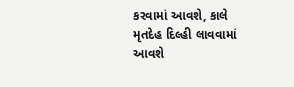કરવામાં આવશે, કાલે મૃતદેહ દિલ્હી લાવવામાં આવશે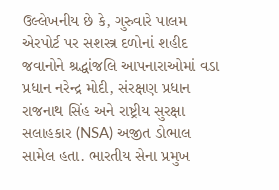ઉલ્લેખનીય છે કે, ગુરુવારે પાલમ એરપોર્ટ પર સશસ્ત્ર દળોનાં શહીદ જવાનોને શ્રદ્ધાંજલિ આપનારાઓમાં વડા પ્રધાન નરેન્દ્ર મોદી, સંરક્ષણ પ્રધાન રાજનાથ સિંહ અને રાષ્ટ્રીય સુરક્ષા સલાહકાર (NSA) અજીત ડોભાલ સામેલ હતા. ભારતીય સેના પ્રમુખ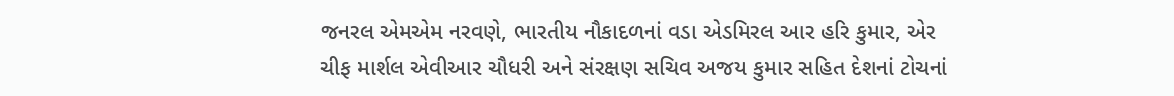જનરલ એમએમ નરવણે, ભારતીય નૌકાદળનાં વડા એડમિરલ આર હરિ કુમાર, એર ચીફ માર્શલ એવીઆર ચૌધરી અને સંરક્ષણ સચિવ અજય કુમાર સહિત દેશનાં ટોચનાં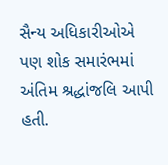સૈન્ય અધિકારીઓએ પણ શોક સમારંભમાં અંતિમ શ્રદ્ધાંજલિ આપી હતી.